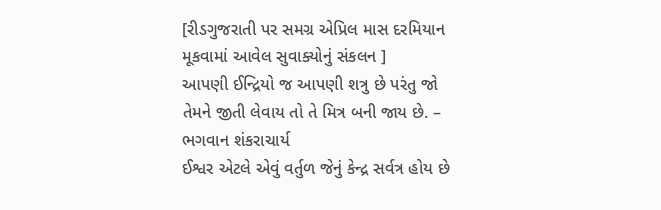[રીડગુજરાતી પર સમગ્ર એપ્રિલ માસ દરમિયાન મૂકવામાં આવેલ સુવાક્યોનું સંકલન ]
આપણી ઈન્દ્રિયો જ આપણી શત્રુ છે પરંતુ જો તેમને જીતી લેવાય તો તે મિત્ર બની જાય છે. – ભગવાન શંકરાચાર્ય
ઈશ્વર એટલે એવું વર્તુળ જેનું કેન્દ્ર સર્વત્ર હોય છે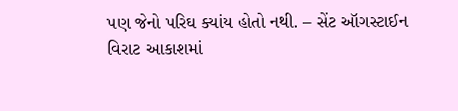પણ જેનો પરિઘ ક્યાંય હોતો નથી. – સેંટ ઑગસ્ટાઈન
વિરાટ આકાશમાં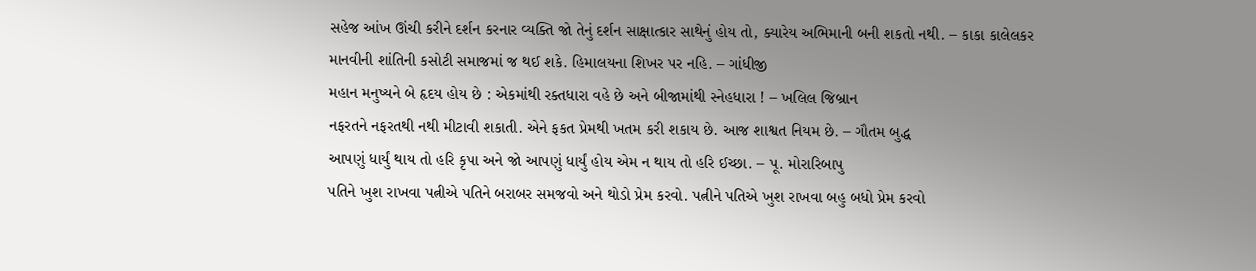સહેજ આંખ ઊંચી કરીને દર્શન કરનાર વ્યક્તિ જો તેનું દર્શન સાક્ષાત્કાર સાથેનું હોય તો, ક્યારેય અભિમાની બની શકતો નથી. – કાકા કાલેલકર
માનવીની શાંતિની કસોટી સમાજમાં જ થઈ શકે. હિમાલયના શિખર પર નહિ. – ગાંધીજી
મહાન મનુષ્યને બે હૃદય હોય છે : એકમાંથી રક્તધારા વહે છે અને બીજામાંથી સ્નેહધારા ! – ખલિલ જિબ્રાન
નફરતને નફરતથી નથી મીટાવી શકાતી. એને ફકત પ્રેમથી ખતમ કરી શકાય છે. આજ શાશ્વત નિયમ છે. – ગૌતમ બુદ્ધ
આપણું ધાર્યું થાય તો હરિ કૃપા અને જો આપણું ધાર્યું હોય એમ ન થાય તો હરિ ઈચ્છા. – પૂ. મોરારિબાપુ
પતિને ખુશ રાખવા પત્નીએ પતિને બરાબર સમજવો અને થોડો પ્રેમ કરવો. પત્નીને પતિએ ખુશ રાખવા બહુ બધો પ્રેમ કરવો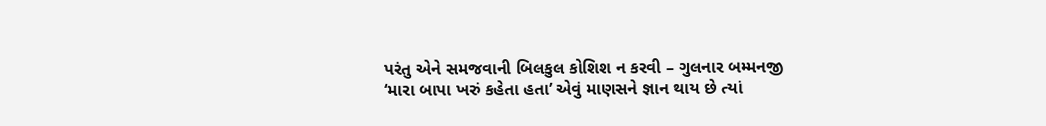પરંતુ એને સમજવાની બિલકુલ કોશિશ ન કરવી – ગુલનાર બમ્મનજી
‘મારા બાપા ખરું કહેતા હતા’ એવું માણસને જ્ઞાન થાય છે ત્યાં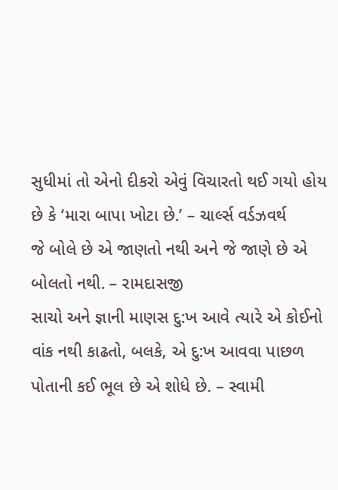સુધીમાં તો એનો દીકરો એવું વિચારતો થઈ ગયો હોય છે કે ‘મારા બાપા ખોટા છે.’ – ચાર્લ્સ વર્ડઝવર્થ
જે બોલે છે એ જાણતો નથી અને જે જાણે છે એ બોલતો નથી. – રામદાસજી
સાચો અને જ્ઞાની માણસ દુ:ખ આવે ત્યારે એ કોઈનો વાંક નથી કાઢતો, બલકે, એ દુ:ખ આવવા પાછળ પોતાની કઈ ભૂલ છે એ શોધે છે. – સ્વામી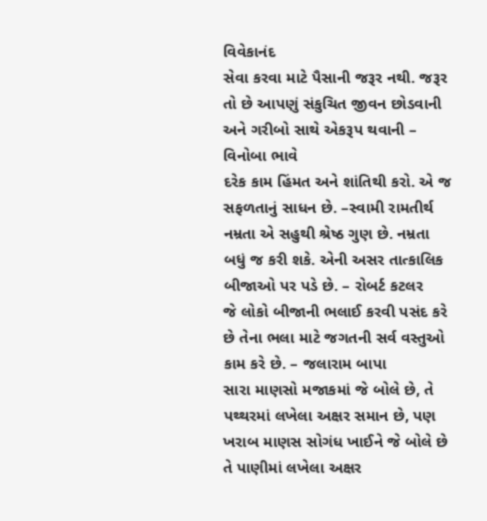વિવેકાનંદ
સેવા કરવા માટે પૈસાની જરૂર નથી. જરૂર તો છે આપણું સંકુચિત જીવન છોડવાની અને ગરીબો સાથે એકરૂપ થવાની – વિનોબા ભાવે
દરેક કામ હિંમત અને શાંતિથી કરો. એ જ સફળતાનું સાધન છે. –સ્વામી રામતીર્થ
નમ્રતા એ સહુથી શ્રેષ્ઠ ગુણ છે. નમ્રતા બધું જ કરી શકે. એની અસર તાત્કાલિક બીજાઓ પર પડે છે. – રોબર્ટ કટલર
જે લોકો બીજાની ભલાઈ કરવી પસંદ કરે છે તેના ભલા માટે જગતની સર્વ વસ્તુઓ કામ કરે છે. – જલારામ બાપા
સારા માણસો મજાકમાં જે બોલે છે, તે પથ્થરમાં લખેલા અક્ષર સમાન છે, પણ ખરાબ માણસ સોગંધ ખાઈને જે બોલે છે તે પાણીમાં લખેલા અક્ષર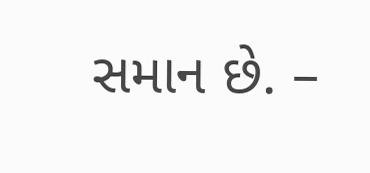સમાન છે. –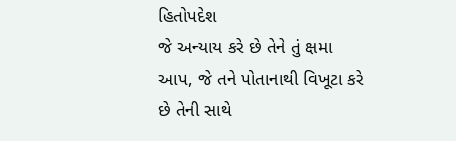હિતોપદેશ
જે અન્યાય કરે છે તેને તું ક્ષમા આપ, જે તને પોતાનાથી વિખૂટા કરે છે તેની સાથે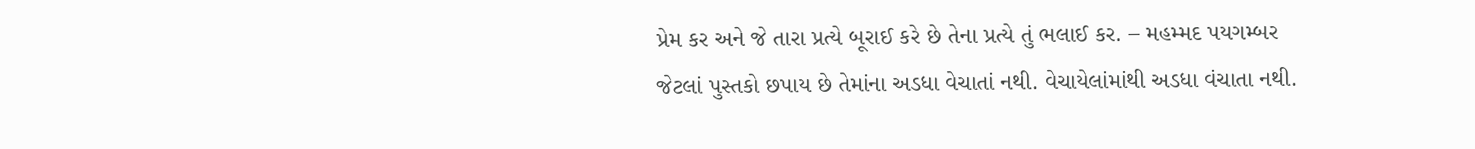પ્રેમ કર અને જે તારા પ્રત્યે બૂરાઈ કરે છે તેના પ્રત્યે તું ભલાઈ કર. – મહમ્મદ પયગમ્બર
જેટલાં પુસ્તકો છપાય છે તેમાંના અડધા વેચાતાં નથી. વેચાયેલાંમાંથી અડધા વંચાતા નથી.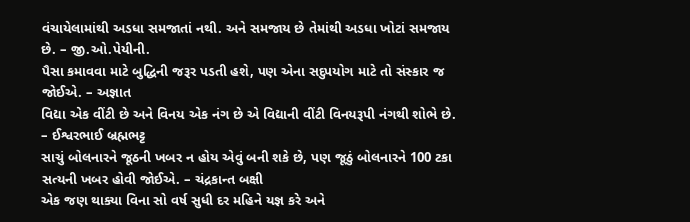વંચાયેલામાંથી અડધા સમજાતાં નથી. અને સમજાય છે તેમાંથી અડધા ખોટાં સમજાય છે. – જી.ઓ.પેયીની.
પૈસા કમાવવા માટે બુદ્ધિની જરૂર પડતી હશે, પણ એના સદુપયોગ માટે તો સંસ્કાર જ જોઈએ. – અજ્ઞાત
વિદ્યા એક વીંટી છે અને વિનય એક નંગ છે એ વિદ્યાની વીંટી વિનયરૂપી નંગથી શોભે છે. – ઈશ્વરભાઈ બ્રહ્મભટ્ટ
સાચું બોલનારને જૂઠની ખબર ન હોય એવું બની શકે છે, પણ જૂઠું બોલનારને 100 ટકા સત્યની ખબર હોવી જોઈએ. – ચંદ્રકાન્ત બક્ષી
એક જણ થાક્યા વિના સો વર્ષ સુધી દર મહિને યજ્ઞ કરે અને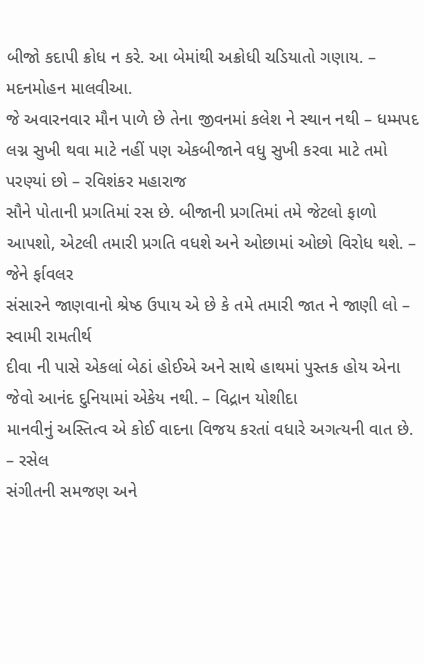બીજો કદાપી ક્રોધ ન કરે. આ બેમાંથી અક્રોધી ચડિયાતો ગણાય. – મદનમોહન માલવીઆ.
જે અવારનવાર મૌન પાળે છે તેના જીવનમાં કલેશ ને સ્થાન નથી – ધમ્મપદ
લગ્ન સુખી થવા માટે નહીં પણ એકબીજાને વધુ સુખી કરવા માટે તમો પરણ્યાં છો – રવિશંકર મહારાજ
સૌને પોતાની પ્રગતિમાં રસ છે. બીજાની પ્રગતિમાં તમે જેટલો ફાળો આપશો, એટલી તમારી પ્રગતિ વધશે અને ઓછામાં ઓછો વિરોધ થશે. – જેને ર્ફાવલર
સંસારને જાણવાનો શ્રેષ્ઠ ઉપાય એ છે કે તમે તમારી જાત ને જાણી લો – સ્વામી રામતીર્થ
દીવા ની પાસે એકલાં બેઠાં હોઈએ અને સાથે હાથમાં પુસ્તક હોય એના જેવો આનંદ દુનિયામાં એકેય નથી. – વિદ્રાન યોશીદા
માનવીનું અસ્તિત્વ એ કોઈ વાદના વિજય કરતાં વધારે અગત્યની વાત છે. – રસેલ
સંગીતની સમજણ અને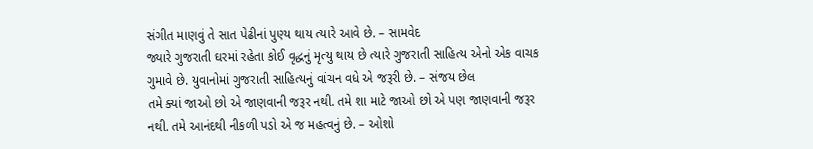સંગીત માણવું તે સાત પેઢીનાં પુણ્ય થાય ત્યારે આવે છે. – સામવેદ
જ્યારે ગુજરાતી ઘરમાં રહેતા કોઈ વૃદ્ધનું મૃત્યુ થાય છે ત્યારે ગુજરાતી સાહિત્ય એનો એક વાચક ગુમાવે છે. યુવાનોમાં ગુજરાતી સાહિત્યનું વાંચન વધે એ જરૂરી છે. – સંજય છેલ
તમે ક્યાં જાઓ છો એ જાણવાની જરૂર નથી. તમે શા માટે જાઓ છો એ પણ જાણવાની જરૂર નથી. તમે આનંદથી નીકળી પડો એ જ મહત્વનું છે. – ઓશો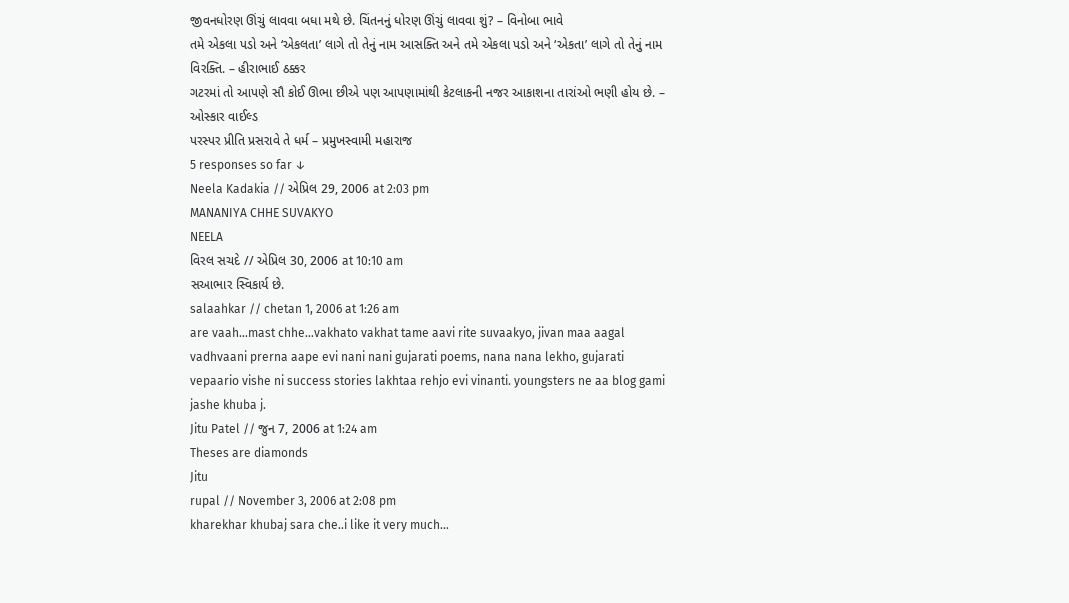જીવનધોરણ ઊંચું લાવવા બધા મથે છે. ચિંતનનું ધોરણ ઊંચું લાવવા શું? – વિનોબા ભાવે
તમે એકલા પડો અને ‘એકલતા’ લાગે તો તેનું નામ આસક્તિ અને તમે એકલા પડો અને ‘એકતા’ લાગે તો તેનું નામ વિરક્તિ. – હીરાભાઈ ઠક્કર
ગટરમાં તો આપણે સૌ કોઈ ઊભા છીએ પણ આપણામાંથી કેટલાકની નજર આકાશના તારાંઓ ભણી હોય છે. – ઓસ્કાર વાઈલ્ડ
પરસ્પર પ્રીતિ પ્રસરાવે તે ધર્મ – પ્રમુખસ્વામી મહારાજ
5 responses so far ↓
Neela Kadakia // એપ્રિલ 29, 2006 at 2:03 pm
MANANIYA CHHE SUVAKYO
NEELA
વિરલ સચદે // એપ્રિલ 30, 2006 at 10:10 am
સઆભાર સ્વિકાર્ય છે.
salaahkar // chetan 1, 2006 at 1:26 am
are vaah…mast chhe…vakhato vakhat tame aavi rite suvaakyo, jivan maa aagal vadhvaani prerna aape evi nani nani gujarati poems, nana nana lekho, gujarati vepaario vishe ni success stories lakhtaa rehjo evi vinanti. youngsters ne aa blog gami jashe khuba j.
Jitu Patel // જુન 7, 2006 at 1:24 am
Theses are diamonds
Jitu
rupal // November 3, 2006 at 2:08 pm
kharekhar khubaj sara che..i like it very much…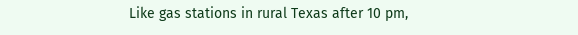Like gas stations in rural Texas after 10 pm,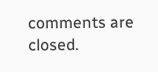comments are closed.